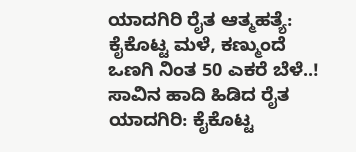ಯಾದಗಿರಿ ರೈತ ಆತ್ಮಹತ್ಯೆ: ಕೈಕೊಟ್ಟ ಮಳೆ, ಕಣ್ಮುಂದೆ ಒಣಗಿ ನಿಂತ 50 ಎಕರೆ ಬೆಳೆ..! ಸಾವಿನ ಹಾದಿ ಹಿಡಿದ ರೈತ
ಯಾದಗಿರಿ: ಕೈಕೊಟ್ಟ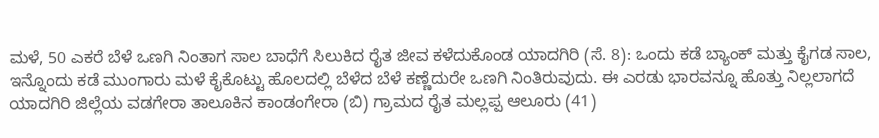ಮಳೆ, 50 ಎಕರೆ ಬೆಳೆ ಒಣಗಿ ನಿಂತಾಗ ಸಾಲ ಬಾಧೆಗೆ ಸಿಲುಕಿದ ರೈತ ಜೀವ ಕಳೆದುಕೊಂಡ ಯಾದಗಿರಿ (ಸೆ. 8): ಒಂದು ಕಡೆ ಬ್ಯಾಂಕ್ ಮತ್ತು ಕೈಗಡ ಸಾಲ, ಇನ್ನೊಂದು ಕಡೆ ಮುಂಗಾರು ಮಳೆ ಕೈಕೊಟ್ಟು ಹೊಲದಲ್ಲಿ ಬೆಳೆದ ಬೆಳೆ ಕಣ್ಣೆದುರೇ ಒಣಗಿ ನಿಂತಿರುವುದು. ಈ ಎರಡು ಭಾರವನ್ನೂ ಹೊತ್ತು ನಿಲ್ಲಲಾಗದೆ ಯಾದಗಿರಿ ಜಿಲ್ಲೆಯ ವಡಗೇರಾ ತಾಲೂಕಿನ ಕಾಂಡಂಗೇರಾ (ಬಿ) ಗ್ರಾಮದ ರೈತ ಮಲ್ಲಪ್ಪ ಆಲೂರು (41)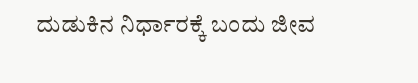ದುಡುಕಿನ ನಿರ್ಧಾರಕ್ಕೆ ಬಂದು ಜೀವ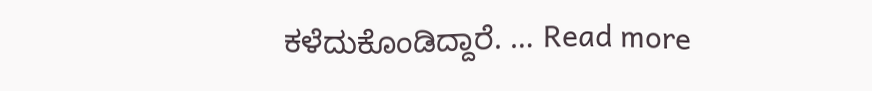ಕಳೆದುಕೊಂಡಿದ್ದಾರೆ. … Read more